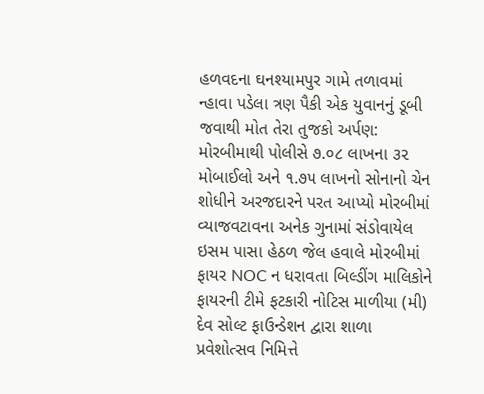હળવદના ઘનશ્યામપુર ગામે તળાવમાં ન્હાવા પડેલા ત્રણ પૈકી એક યુવાનનું ડૂબી જવાથી મોત તેરા તુજકો અર્પણ: મોરબીમાથી પોલીસે ૭.૦૮ લાખના ૩૨ મોબાઈલો અને ૧.૭૫ લાખનો સોનાનો ચેન શોધીને અરજદારને પરત આપ્યો મોરબીમાં વ્યાજવટાવના અનેક ગુનામાં સંડોવાયેલ ઇસમ પાસા હેઠળ જેલ હવાલે મોરબીમાં ફાયર NOC ન ધરાવતા બિલ્ડીંગ માલિકોને ફાયરની ટીમે ફટકારી નોટિસ માળીયા (મી) દેવ સોલ્ટ ફાઉન્ડેશન દ્વારા શાળા પ્રવેશોત્સવ નિમિત્તે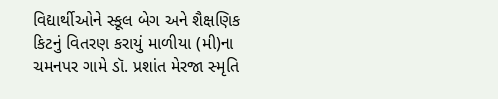વિદ્યાર્થીઓને સ્કૂલ બેગ અને શૈક્ષણિક કિટનું વિતરણ કરાયું માળીયા (મી)ના ચમનપર ગામે ડૉ. પ્રશાંત મેરજા સ્મૃતિ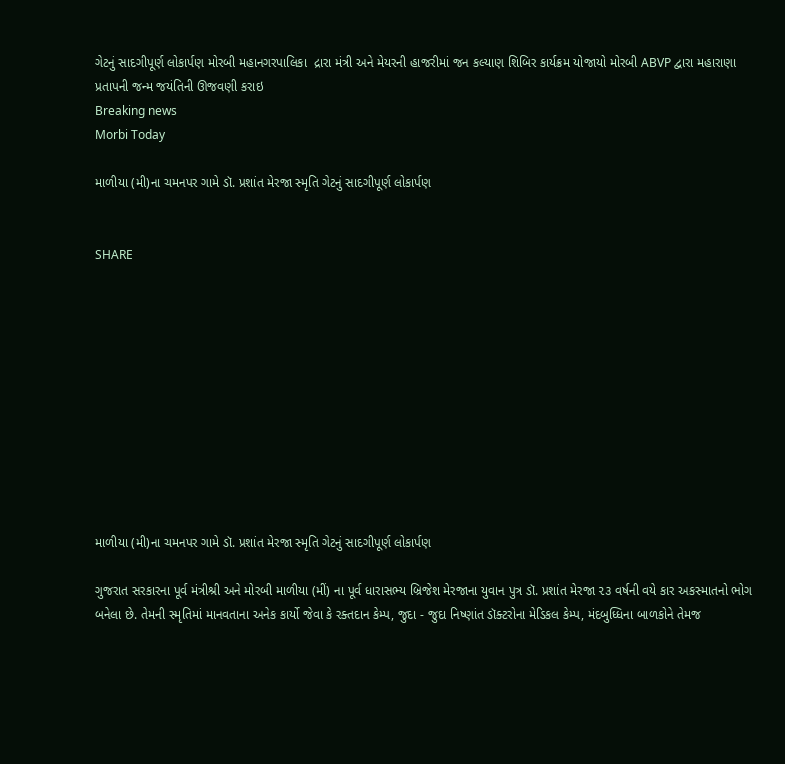ગેટનું સાદગીપૂર્ણ લોકાર્પણ મોરબી મહાનગરપાલિકા  દ્રારા મંત્રી અને મેયરની હાજરીમાં જન કલ્યાણ શિબિર કાર્યક્રમ યોજાયો મોરબી ABVP દ્વારા મહારાણા પ્રતાપની જન્મ જયંતિની ઊજવણી કરાઇ
Breaking news
Morbi Today

માળીયા (મી)ના ચમનપર ગામે ડૉ. પ્રશાંત મેરજા સ્મૃતિ ગેટનું સાદગીપૂર્ણ લોકાર્પણ


SHARE











માળીયા (મી)ના ચમનપર ગામે ડૉ. પ્રશાંત મેરજા સ્મૃતિ ગેટનું સાદગીપૂર્ણ લોકાર્પણ

ગુજરાત સરકારના પૂર્વ મંત્રીશ્રી અને મોરબી માળીયા (મીં) ના પૂર્વ ધારાસભ્ય બ્રિજેશ મેરજાના યુવાન પુત્ર ડૉ. પ્રશાંત મેરજા ૨૩ વર્ષની વયે કાર અકસ્માતનો ભોગ બનેલા છે. તેમની સ્મૃતિમાં માનવતાના અનેક કાર્યો જેવા કે રક્તદાન કેમ્પ, જુદા - જુદા નિષ્ણાંત ડૉક્ટરોના મેડિકલ કેમ્પ, મંદબુધ્ધિના બાળકોને તેમજ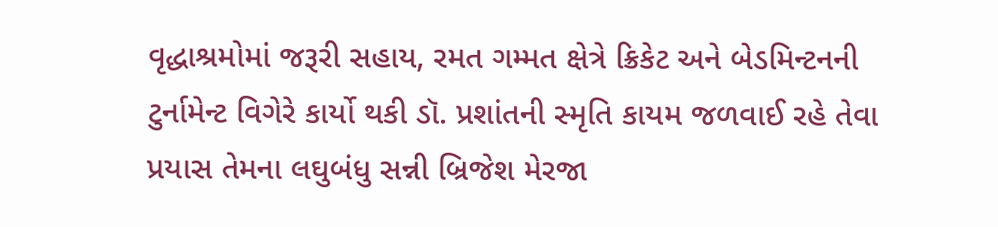વૃદ્ધાશ્રમોમાં જરૂરી સહાય, રમત ગમ્મત ક્ષેત્રે ક્રિકેટ અને બેડમિન્ટનની ટુર્નામેન્ટ વિગેરે કાર્યો થકી ડૉ. પ્રશાંતની સ્મૃતિ કાયમ જળવાઈ રહે તેવા પ્રયાસ તેમના લઘુબંધુ સન્ની બ્રિજેશ મેરજા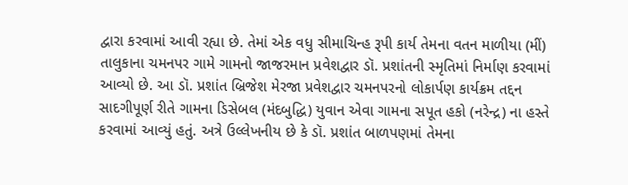દ્વારા કરવામાં આવી રહ્યા છે. તેમાં એક વધુ સીમાચિન્હ રૂપી કાર્ય તેમના વતન માળીયા (મીં) તાલુકાના ચમનપર ગામે ગામનો જાજરમાન પ્રવેશદ્વાર ડૉ. પ્રશાંતની સ્મૃતિમાં નિર્માણ કરવામાં આવ્યો છે. આ ડૉ. પ્રશાંત બ્રિજેશ મેરજા પ્રવેશદ્વાર ચમનપરનો લોકાર્પણ કાર્યક્રમ તદ્દન સાદગીપૂર્ણ રીતે ગામના ડિસેબલ (મંદબુદ્ધિ) યુવાન એવા ગામના સપૂત હકો (નરેન્દ્ર) ના હસ્તે કરવામાં આવ્યું હતું. અત્રે ઉલ્લેખનીય છે કે ડૉ. પ્રશાંત બાળપણમાં તેમના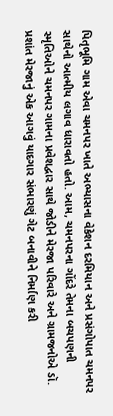પિતૃભૂમિ ગામ એવા ચમનપર ખાતે અભ્યાસના વેકેશન દરમિયાન અને પ્રસંગોપાત ચમનપર સાથેનો આત્મીય લગાવ ધારાવતો હતો. આમ, ચમનપરના ગોંદરે તેમના બચપણની સ્મૃતિઓને ચમનપર ગામના પ્રવેશદ્વાર સાથે જોડીને મેરજા પરિવારે અને ગ્રામજનોએ ડૉ. પ્રશાંત મેરજાનું એક આગવું યાદગાર સંભારણું ગેટ બનાવીને નિર્માણ કરી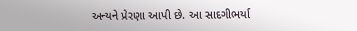અન્યને પ્રેરણા આપી છે. આ સાદગીભર્યા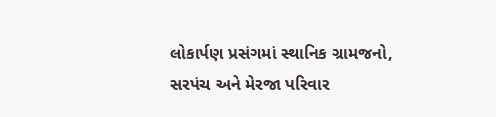લોકાર્પણ પ્રસંગમાં સ્થાનિક ગ્રામજનો, સરપંચ અને મેરજા પરિવાર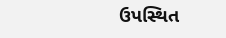ઉપસ્થિત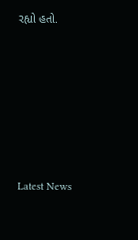રહ્યો હતો.






Latest News